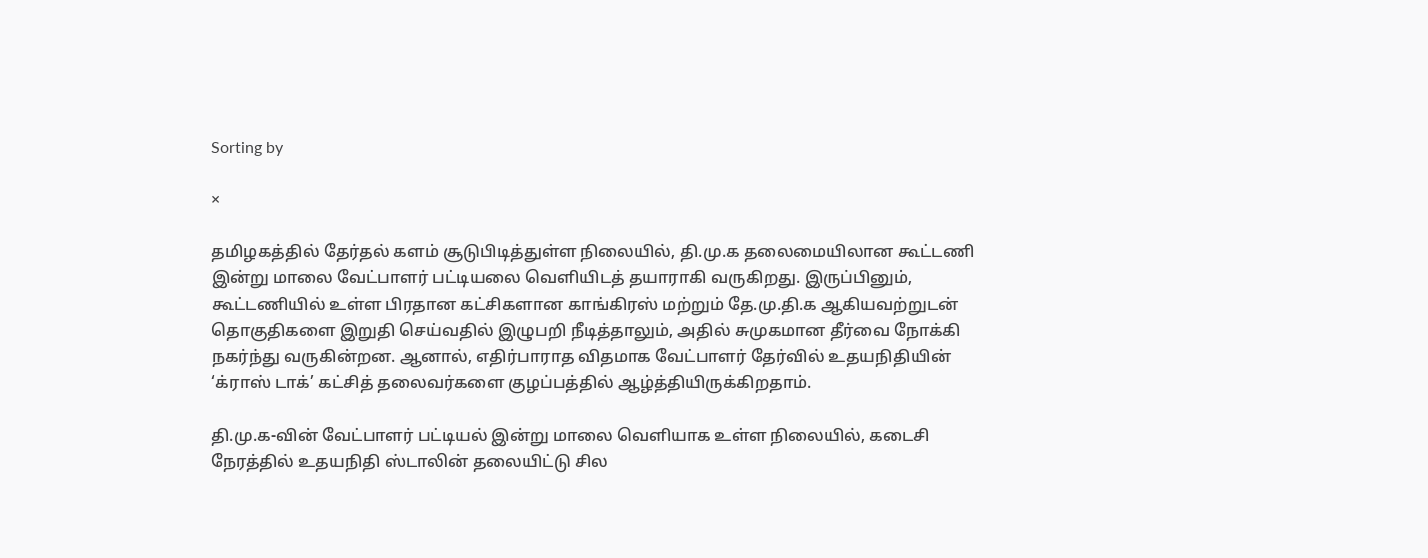Sorting by

×

தமிழகத்தில் தேர்தல் களம் சூடுபிடித்துள்ள நிலையில், தி.மு.க தலைமையிலான கூட்டணி இன்று மாலை வேட்பாளர் பட்டியலை வெளியிடத் தயாராகி வருகிறது. இருப்பினும், கூட்டணியில் உள்ள பிரதான கட்சிகளான காங்கிரஸ் மற்றும் தே.மு.தி.க ஆகியவற்றுடன் தொகுதிகளை இறுதி செய்வதில் இழுபறி நீடித்தாலும், அதில் சுமுகமான தீர்வை நோக்கி நகர்ந்து வருகின்றன. ஆனால், எதிர்பாராத விதமாக வேட்பாளர் தேர்வில் உதயநிதியின் ‘க்ராஸ் டாக்’ கட்சித் தலைவர்களை குழப்பத்தில் ஆழ்த்தியிருக்கிறதாம்.

தி.மு.க-வின் வேட்பாளர் பட்டியல் இன்று மாலை வெளியாக உள்ள நிலையில், கடைசி நேரத்தில் உதயநிதி ஸ்டாலின் தலையிட்டு சில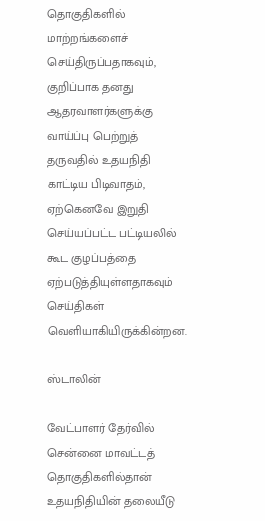தொகுதிகளில் மாற்றங்களைச் செய்திருப்பதாகவும், குறிப்பாக தனது ஆதரவாளர்களுக்கு வாய்ப்பு பெற்றுத் தருவதில் உதயநிதி காட்டிய பிடிவாதம், ஏற்கெனவே இறுதி செய்யப்பட்ட பட்டியலில் கூட குழப்பத்தை ஏற்படுத்தியுள்ளதாகவும் செய்திகள் வெளியாகியிருக்கின்றன.

ஸ்டாலின்

வேட்பாளர் தேர்வில் சென்னை மாவட்டத் தொகுதிகளில்தான் உதயநிதியின் தலையீடு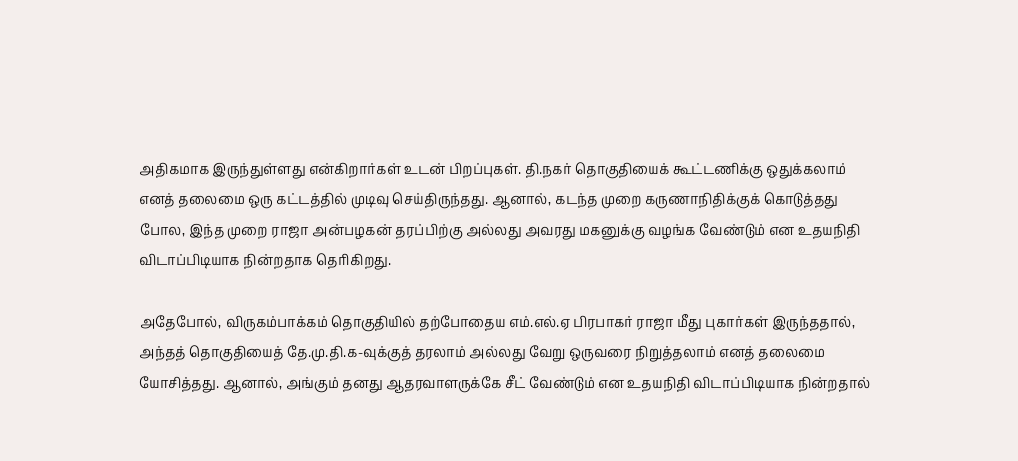அதிகமாக இருந்துள்ளது என்கிறார்கள் உடன் பிறப்புகள். தி.நகர் தொகுதியைக் கூட்டணிக்கு ஒதுக்கலாம் எனத் தலைமை ஒரு கட்டத்தில் முடிவு செய்திருந்தது. ஆனால், கடந்த முறை கருணாநிதிக்குக் கொடுத்தது போல, இந்த முறை ராஜா அன்பழகன் தரப்பிற்கு அல்லது அவரது மகனுக்கு வழங்க வேண்டும் என உதயநிதி விடாப்பிடியாக நின்றதாக தெரிகிறது.

அதேபோல், விருகம்பாக்கம் தொகுதியில் தற்போதைய எம்.எல்.ஏ பிரபாகர் ராஜா மீது புகார்கள் இருந்ததால், அந்தத் தொகுதியைத் தே.மு.தி.க-வுக்குத் தரலாம் அல்லது வேறு ஒருவரை நிறுத்தலாம் எனத் தலைமை யோசித்தது. ஆனால், அங்கும் தனது ஆதரவாளருக்கே சீட் வேண்டும் என உதயநிதி விடாப்பிடியாக நின்றதால்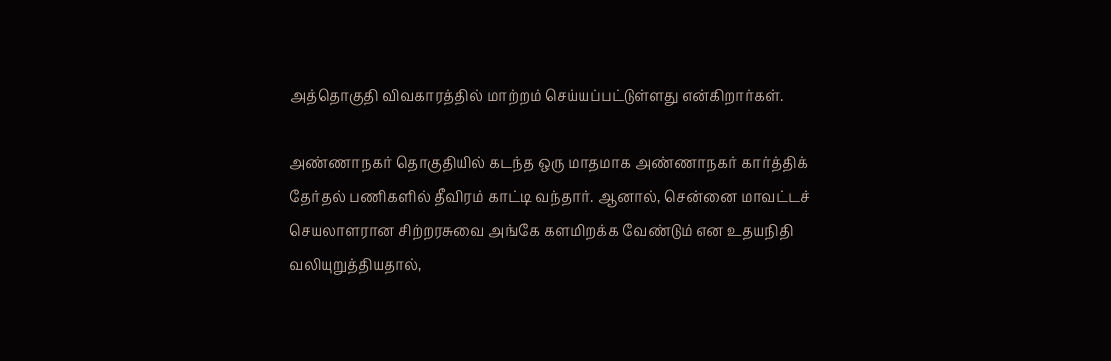அத்தொகுதி விவகாரத்தில் மாற்றம் செய்யப்பட்டுள்ளது என்கிறார்கள்.

அண்ணாநகர் தொகுதியில் கடந்த ஒரு மாதமாக அண்ணாநகர் கார்த்திக் தேர்தல் பணிகளில் தீவிரம் காட்டி வந்தார். ஆனால், சென்னை மாவட்டச் செயலாளரான சிற்றரசுவை அங்கே களமிறக்க வேண்டும் என உதயநிதி வலியுறுத்தியதால்,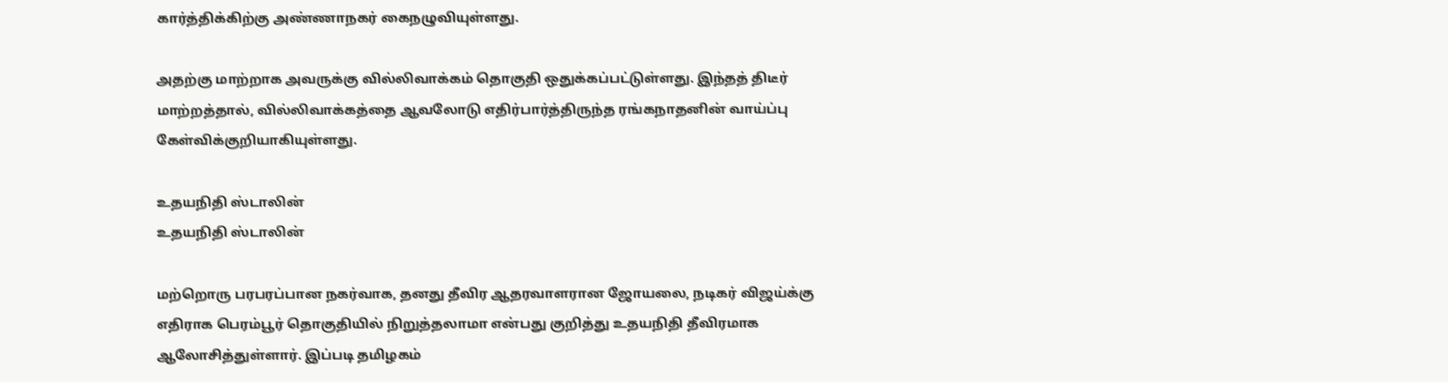கார்த்திக்கிற்கு அண்ணாநகர் கைநழுவியுள்ளது.

அதற்கு மாற்றாக அவருக்கு வில்லிவாக்கம் தொகுதி ஒதுக்கப்பட்டுள்ளது. இந்தத் திடீர் மாற்றத்தால், வில்லிவாக்கத்தை ஆவலோடு எதிர்பார்த்திருந்த ரங்கநாதனின் வாய்ப்பு கேள்விக்குறியாகியுள்ளது.

உதயநிதி ஸ்டாலின்
உதயநிதி ஸ்டாலின்

மற்றொரு பரபரப்பான நகர்வாக, தனது தீவிர ஆதரவாளரான ஜோயலை, நடிகர் விஜய்க்கு எதிராக பெரம்பூர் தொகுதியில் நிறுத்தலாமா என்பது குறித்து உதயநிதி தீவிரமாக ஆலோசித்துள்ளார். இப்படி தமிழகம்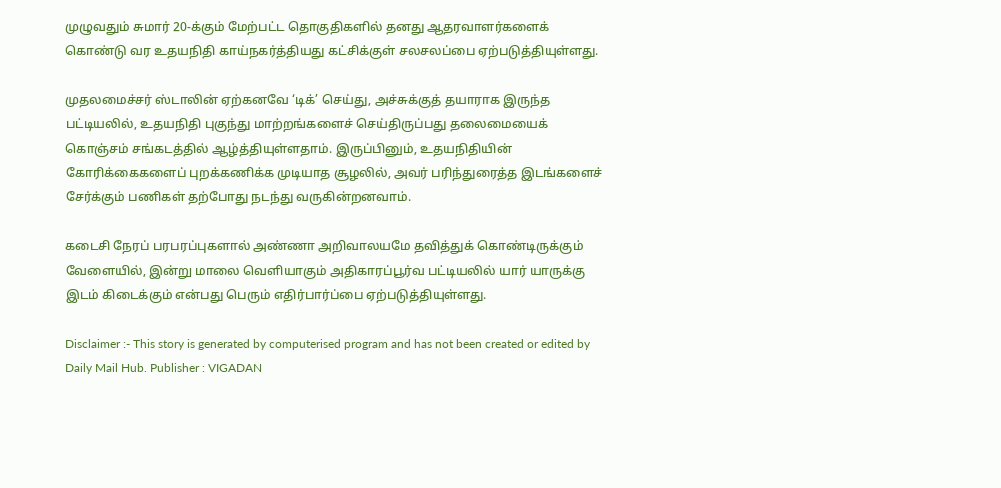முழுவதும் சுமார் 20-க்கும் மேற்பட்ட தொகுதிகளில் தனது ஆதரவாளர்களைக் கொண்டு வர உதயநிதி காய்நகர்த்தியது கட்சிக்குள் சலசலப்பை ஏற்படுத்தியுள்ளது.

முதலமைச்சர் ஸ்டாலின் ஏற்கனவே ‘டிக்’ செய்து, அச்சுக்குத் தயாராக இருந்த பட்டியலில், உதயநிதி புகுந்து மாற்றங்களைச் செய்திருப்பது தலைமையைக் கொஞ்சம் சங்கடத்தில் ஆழ்த்தியுள்ளதாம். இருப்பினும், உதயநிதியின் கோரிக்கைகளைப் புறக்கணிக்க முடியாத சூழலில், அவர் பரிந்துரைத்த இடங்களைச் சேர்க்கும் பணிகள் தற்போது நடந்து வருகின்றனவாம்.

கடைசி நேரப் பரபரப்புகளால் அண்ணா அறிவாலயமே தவித்துக் கொண்டிருக்கும் வேளையில், இன்று மாலை வெளியாகும் அதிகாரப்பூர்வ பட்டியலில் யார் யாருக்கு இடம் கிடைக்கும் என்பது பெரும் எதிர்பார்ப்பை ஏற்படுத்தியுள்ளது.

Disclaimer :- This story is generated by computerised program and has not been created or edited by Daily Mail Hub. Publisher : VIGADAN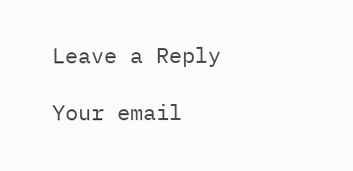Leave a Reply

Your email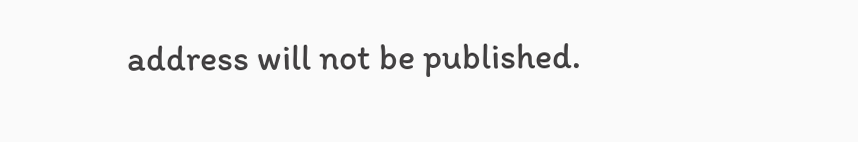address will not be published.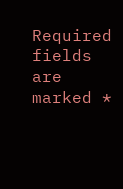Required fields are marked *